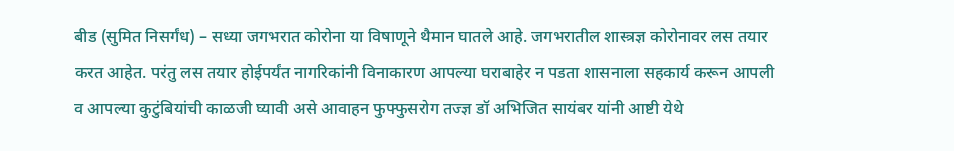बीड (सुमित निसर्गंध) – सध्या जगभरात कोरोना या विषाणूने थैमान घातले आहे. जगभरातील शास्त्रज्ञ कोरोनावर लस तयार करत आहेत. परंतु लस तयार होईपर्यंत नागरिकांनी विनाकारण आपल्या घराबाहेर न पडता शासनाला सहकार्य करून आपली व आपल्या कुटुंबियांची काळजी घ्यावी असे आवाहन फुफ्फुसरोग तज्ज्ञ डॉ अभिजित सायंबर यांनी आष्टी येथे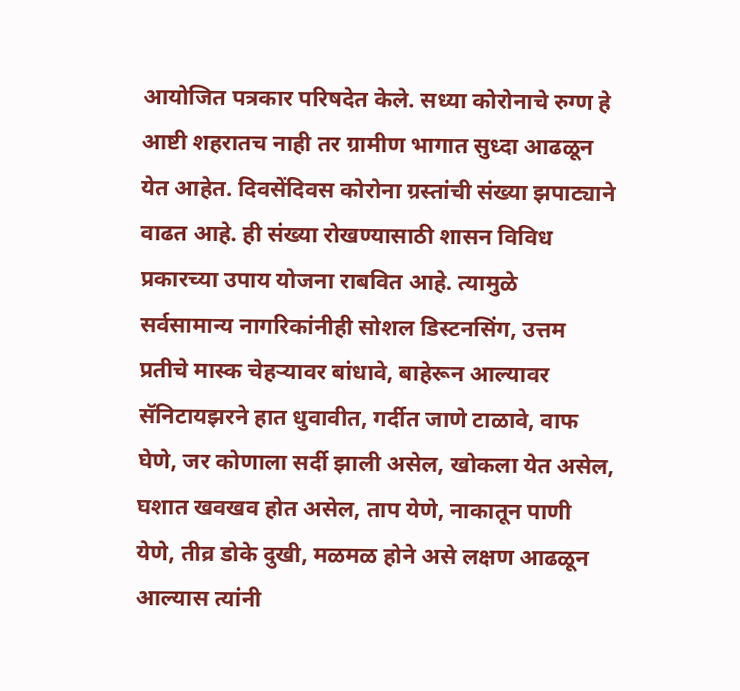आयोजित पत्रकार परिषदेत केले. सध्या कोरोनाचे रुग्ण हे आष्टी शहरातच नाही तर ग्रामीण भागात सुध्दा आढळून येत आहेत. दिवसेंदिवस कोरोना ग्रस्तांची संख्या झपाट्याने वाढत आहे. ही संख्या रोखण्यासाठी शासन विविध प्रकारच्या उपाय योजना राबवित आहे. त्यामुळे सर्वसामान्य नागरिकांनीही सोशल डिस्टनसिंग, उत्तम प्रतीचे मास्क चेहऱ्यावर बांधावे, बाहेरून आल्यावर सॅनिटायझरने हात धुवावीत, गर्दीत जाणे टाळावे, वाफ घेणे, जर कोणाला सर्दी झाली असेल, खोकला येत असेल, घशात खवखव होत असेल, ताप येणे, नाकातून पाणी येणे, तीव्र डोके दुखी, मळमळ होने असे लक्षण आढळून आल्यास त्यांनी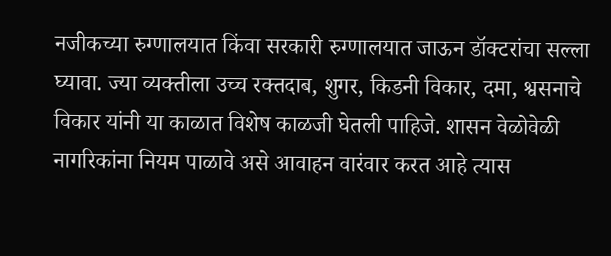नजीकच्या रुग्णालयात किंवा सरकारी रुग्णालयात जाऊन डॉक्टरांचा सल्ला घ्यावा. ज्या व्यक्तीला उच्च रक्तदाब, शुगर, किडनी विकार, दमा, श्वसनाचे विकार यांनी या काळात विशेष काळजी घेतली पाहिजे. शासन वेळोवेळी नागरिकांना नियम पाळावे असे आवाहन वारंवार करत आहे त्यास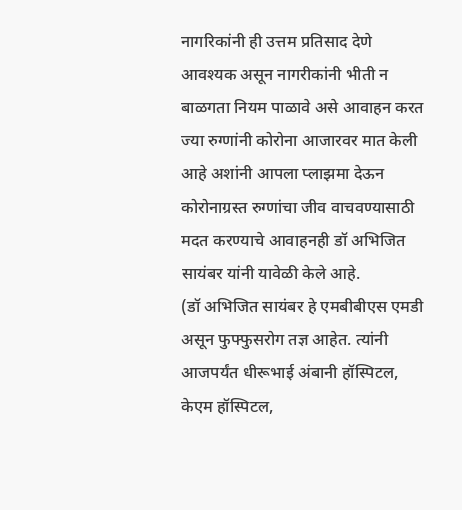नागरिकांनी ही उत्तम प्रतिसाद देणे आवश्यक असून नागरीकांनी भीती न बाळगता नियम पाळावे असे आवाहन करत ज्या रुग्णांनी कोरोना आजारवर मात केली आहे अशांनी आपला प्लाझमा देऊन कोरोनाग्रस्त रुग्णांचा जीव वाचवण्यासाठी मदत करण्याचे आवाहनही डॉ अभिजित सायंबर यांनी यावेळी केले आहे.
(डॉ अभिजित सायंबर हे एमबीबीएस एमडी असून फुफ्फुसरोग तज्ञ आहेत. त्यांनी आजपर्यंत धीरूभाई अंबानी हॉस्पिटल, केएम हॉस्पिटल,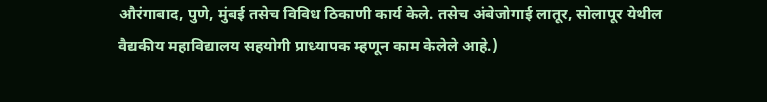औरंगाबाद, पुणे, मुंबई तसेच विविध ठिकाणी कार्य केले. तसेच अंबेजोगाई लातूर, सोलापूर येथील वैद्यकीय महाविद्यालय सहयोगी प्राध्यापक म्हणून काम केलेले आहे.)